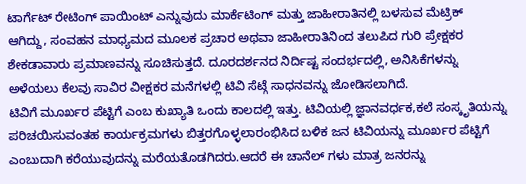ಟಾರ್ಗೆಟ್ ರೇಟಿಂಗ್ ಪಾಯಿಂಟ್ ಎನ್ನುವುದು ಮಾರ್ಕೆಟಿಂಗ್ ಮತ್ತು ಜಾಹೀರಾತಿನಲ್ಲಿ ಬಳಸುವ ಮೆಟ್ರಿಕ್ ಆಗಿದ್ದು, ಸಂವಹನ ಮಾಧ್ಯಮದ ಮೂಲಕ ಪ್ರಚಾರ ಅಥವಾ ಜಾಹೀರಾತಿನಿಂದ ತಲುಪಿದ ಗುರಿ ಪ್ರೇಕ್ಷಕರ ಶೇಕಡಾವಾರು ಪ್ರಮಾಣವನ್ನು ಸೂಚಿಸುತ್ತದೆ. ದೂರದರ್ಶನದ ನಿರ್ದಿಷ್ಟ ಸಂದರ್ಭದಲ್ಲಿ, ಅನಿಸಿಕೆಗಳನ್ನು ಅಳೆಯಲು ಕೆಲವು ಸಾವಿರ ವೀಕ್ಷಕರ ಮನೆಗಳಲ್ಲಿ ಟಿವಿ ಸೆಟ್ಗೆ ಸಾಧನವನ್ನು ಜೋಡಿಸಲಾಗಿದೆ.
ಟಿವಿಗೆ ಮೂರ್ಖರ ಪೆಟ್ಟಿಗೆ ಎಂಬ ಕುಖ್ಯಾತಿ ಒಂದು ಕಾಲದಲ್ಲಿ ಇತ್ತು. ಟಿವಿಯಲ್ಲಿ ಜ್ಞಾನವರ್ಧಕ,ಕಲೆ ಸಂಸ್ಕೃತಿಯನ್ನು ಪರಿಚಯಿಸುವಂತಹ ಕಾರ್ಯಕ್ರಮಗಳು ಬಿತ್ತರಗೊಳ್ಳಲಾರಂಭಿಸಿದ ಬಳಿಕ ಜನ ಟಿವಿಯನ್ನು ಮೂರ್ಖರ ಪೆಟ್ಟಿಗೆ ಎಂಬುದಾಗಿ ಕರೆಯುವುದನ್ನು ಮರೆಯತೊಡಗಿದರು.ಆದರೆ ಈ ಚಾನೆಲ್ ಗಳು ಮಾತ್ರ ಜನರನ್ನು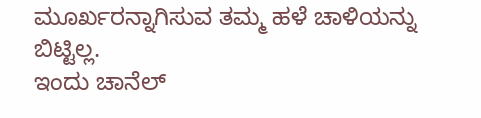ಮೂರ್ಖರನ್ನಾಗಿಸುವ ತಮ್ಮ ಹಳೆ ಚಾಳಿಯನ್ನು ಬಿಟ್ಟಿಲ್ಲ.
ಇಂದು ಚಾನೆಲ್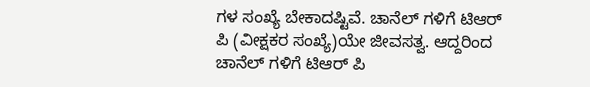ಗಳ ಸಂಖ್ಯೆ ಬೇಕಾದಷ್ಟಿವೆ. ಚಾನೆಲ್ ಗಳಿಗೆ ಟಿಆರ್ ಪಿ (ವೀಕ್ಷಕರ ಸಂಖ್ಯೆ)ಯೇ ಜೀವಸತ್ವ. ಆದ್ದರಿಂದ ಚಾನೆಲ್ ಗಳಿಗೆ ಟಿಆರ್ ಪಿ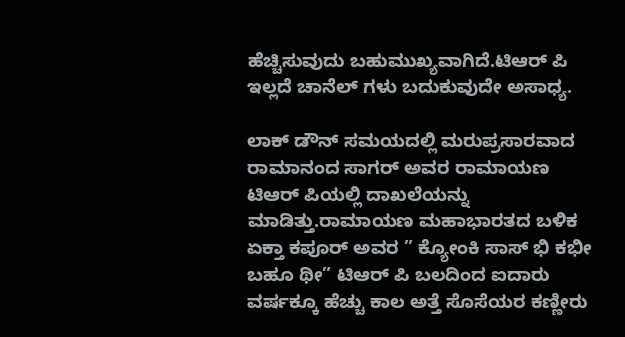ಹೆಚ್ಚಿಸುವುದು ಬಹುಮುಖ್ಯವಾಗಿದೆ.ಟಿಆರ್ ಪಿ ಇಲ್ಲದೆ ಚಾನೆಲ್ ಗಳು ಬದುಕುವುದೇ ಅಸಾಧ್ಯ.

ಲಾಕ್ ಡೌನ್ ಸಮಯದಲ್ಲಿ ಮರುಪ್ರಸಾರವಾದ ರಾಮಾನಂದ ಸಾಗರ್ ಅವರ ರಾಮಾಯಣ ಟಿಆರ್ ಪಿಯಲ್ಲಿ ದಾಖಲೆಯನ್ನು ಮಾಡಿತ್ತು.ರಾಮಾಯಣ ಮಹಾಭಾರತದ ಬಳಿಕ ಏಕ್ತಾ ಕಪೂರ್ ಅವರ ” ಕ್ಯೋಂಕಿ ಸಾಸ್ ಭಿ ಕಭೀ ಬಹೂ ಥೀ” ಟಿಆರ್ ಪಿ ಬಲದಿಂದ ಐದಾರು ವರ್ಷಕ್ಕೂ ಹೆಚ್ಚು ಕಾಲ ಅತ್ತೆ ಸೊಸೆಯರ ಕಣ್ಣೀರು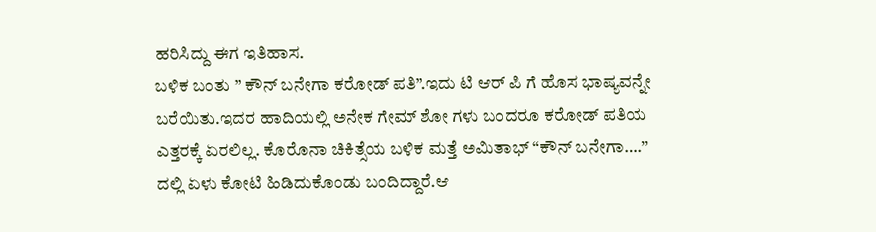ಹರಿಸಿದ್ದು ಈಗ ಇತಿಹಾಸ.
ಬಳಿಕ ಬಂತು ” ಕೌನ್ ಬನೇಗಾ ಕರೋಡ್ ಪತಿ”.ಇದು ಟಿ ಆರ್ ಪಿ ಗೆ ಹೊಸ ಭಾಷ್ಯವನ್ನೇ ಬರೆಯಿತು.ಇದರ ಹಾದಿಯಲ್ಲಿ ಅನೇಕ ಗೇಮ್ ಶೋ ಗಳು ಬಂದರೂ ಕರೋಡ್ ಪತಿಯ ಎತ್ತರಕ್ಕೆ ಏರಲಿಲ್ಲ. ಕೊರೊನಾ ಚಿಕಿತ್ಸೆಯ ಬಳಿಕ ಮತ್ತೆ ಅಮಿತಾಭ್ “ಕೌನ್ ಬನೇಗಾ….” ದಲ್ಲಿ ಏಳು ಕೋಟಿ ಹಿಡಿದುಕೊಂಡು ಬಂದಿದ್ದಾರೆ.ಆ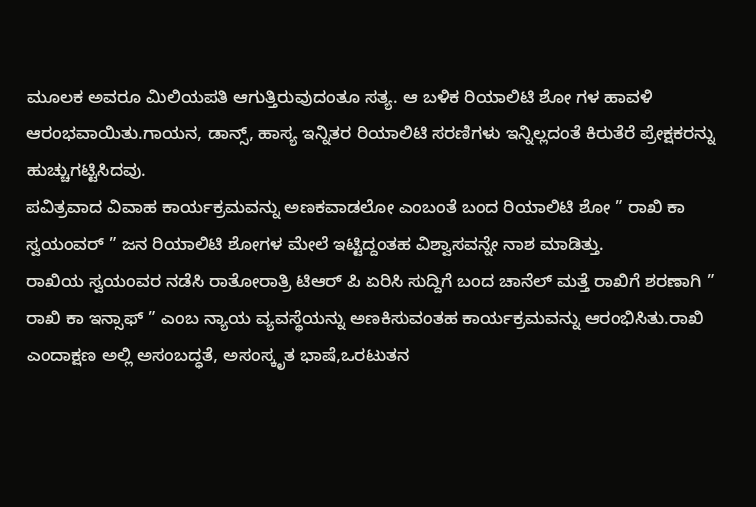ಮೂಲಕ ಅವರೂ ಮಿಲಿಯಪತಿ ಆಗುತ್ತಿರುವುದಂತೂ ಸತ್ಯ. ಆ ಬಳಿಕ ರಿಯಾಲಿಟಿ ಶೋ ಗಳ ಹಾವಳಿ ಆರಂಭವಾಯಿತು.ಗಾಯನ, ಡಾನ್ಸ್, ಹಾಸ್ಯ ಇನ್ನಿತರ ರಿಯಾಲಿಟಿ ಸರಣಿಗಳು ಇನ್ನಿಲ್ಲದಂತೆ ಕಿರುತೆರೆ ಪ್ರೇಕ್ಷಕರನ್ನು ಹುಚ್ಚುಗಟ್ಟಿಸಿದವು.
ಪವಿತ್ರವಾದ ವಿವಾಹ ಕಾರ್ಯಕ್ರಮವನ್ನು ಅಣಕವಾಡಲೋ ಎಂಬಂತೆ ಬಂದ ರಿಯಾಲಿಟಿ ಶೋ ” ರಾಖಿ ಕಾ ಸ್ವಯಂವರ್ ” ಜನ ರಿಯಾಲಿಟಿ ಶೋಗಳ ಮೇಲೆ ಇಟ್ಟಿದ್ದಂತಹ ವಿಶ್ವಾಸವನ್ನೇ ನಾಶ ಮಾಡಿತ್ತು.
ರಾಖಿಯ ಸ್ವಯಂವರ ನಡೆಸಿ ರಾತೋರಾತ್ರಿ ಟಿಆರ್ ಪಿ ಏರಿಸಿ ಸುದ್ದಿಗೆ ಬಂದ ಚಾನೆಲ್ ಮತ್ತೆ ರಾಖಿಗೆ ಶರಣಾಗಿ ” ರಾಖಿ ಕಾ ಇನ್ಸಾಫ್ ” ಎಂಬ ನ್ಯಾಯ ವ್ಯವಸ್ಥೆಯನ್ನು ಅಣಕಿಸುವಂತಹ ಕಾರ್ಯಕ್ರಮವನ್ನು ಆರಂಭಿಸಿತು.ರಾಖಿ ಎಂದಾಕ್ಷಣ ಅಲ್ಲಿ ಅಸಂಬದ್ಧತೆ, ಅಸಂಸ್ಕೃತ ಭಾಷೆ,ಒರಟುತನ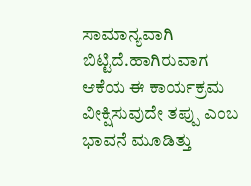ಸಾಮಾನ್ಯವಾಗಿ ಬಿಟ್ಟಿದೆ.ಹಾಗಿರುವಾಗ ಆಕೆಯ ಈ ಕಾರ್ಯಕ್ರಮ ವೀಕ್ಷಿಸುವುದೇ ತಪ್ಪು ಎಂಬ ಭಾವನೆ ಮೂಡಿತ್ತು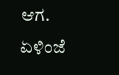ಆಗ.
ಏಳಿಂಜೆ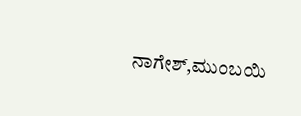ನಾಗೇಶ್,ಮುಂಬಯಿ